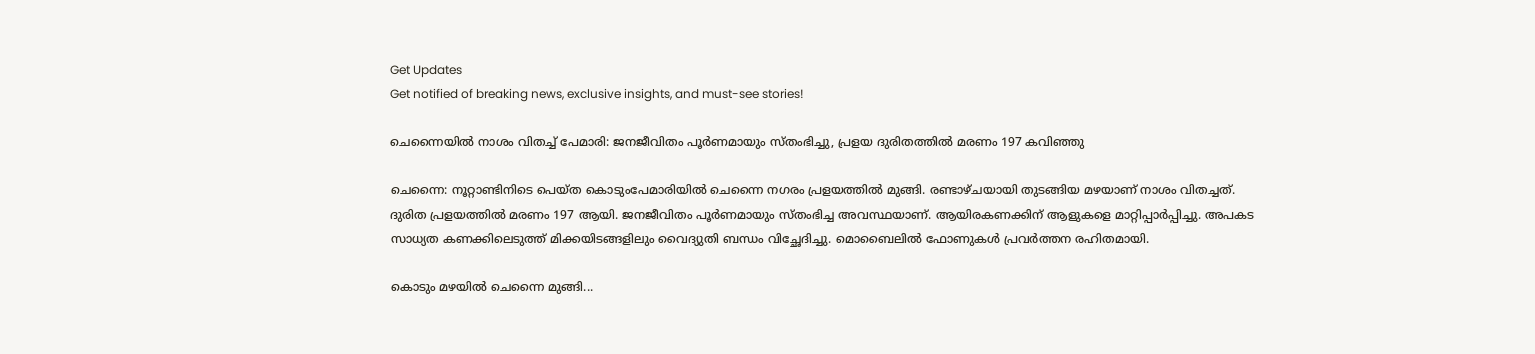Get Updates
Get notified of breaking news, exclusive insights, and must-see stories!

ചെന്നൈയിൽ നാശം വിതച്ച് പേമാരി: ജനജീവിതം പൂര്‍ണമായും സ്തംഭിച്ചു, പ്രളയ ദുരിതത്തില്‍ മരണം 197 കവിഞ്ഞു

ചെന്നൈ: നൂറ്റാണ്ടിനിടെ പെയ്ത കൊടുംപേമാരിയില്‍ ചെന്നൈ നഗരം പ്രളയത്തില്‍ മുങ്ങി. രണ്ടാഴ്ചയായി തുടങ്ങിയ മഴയാണ് നാശം വിതച്ചത്. ദുരിത പ്രളയത്തില്‍ മരണം 197 ആയി. ജനജീവിതം പൂര്‍ണമായും സ്തംഭിച്ച അവസ്ഥയാണ്. ആയിരകണക്കിന് ആളുകളെ മാറ്റിപ്പാര്‍പ്പിച്ചു. അപകട സാധ്യത കണക്കിലെടുത്ത് മിക്കയിടങ്ങളിലും വൈദ്യുതി ബന്ധം വിച്ഛേദിച്ചു. മൊബൈലില്‍ ഫോണുകള്‍ പ്രവര്‍ത്തന രഹിതമായി.

കൊടും മഴയില്‍ ചെന്നൈ മുങ്ങി...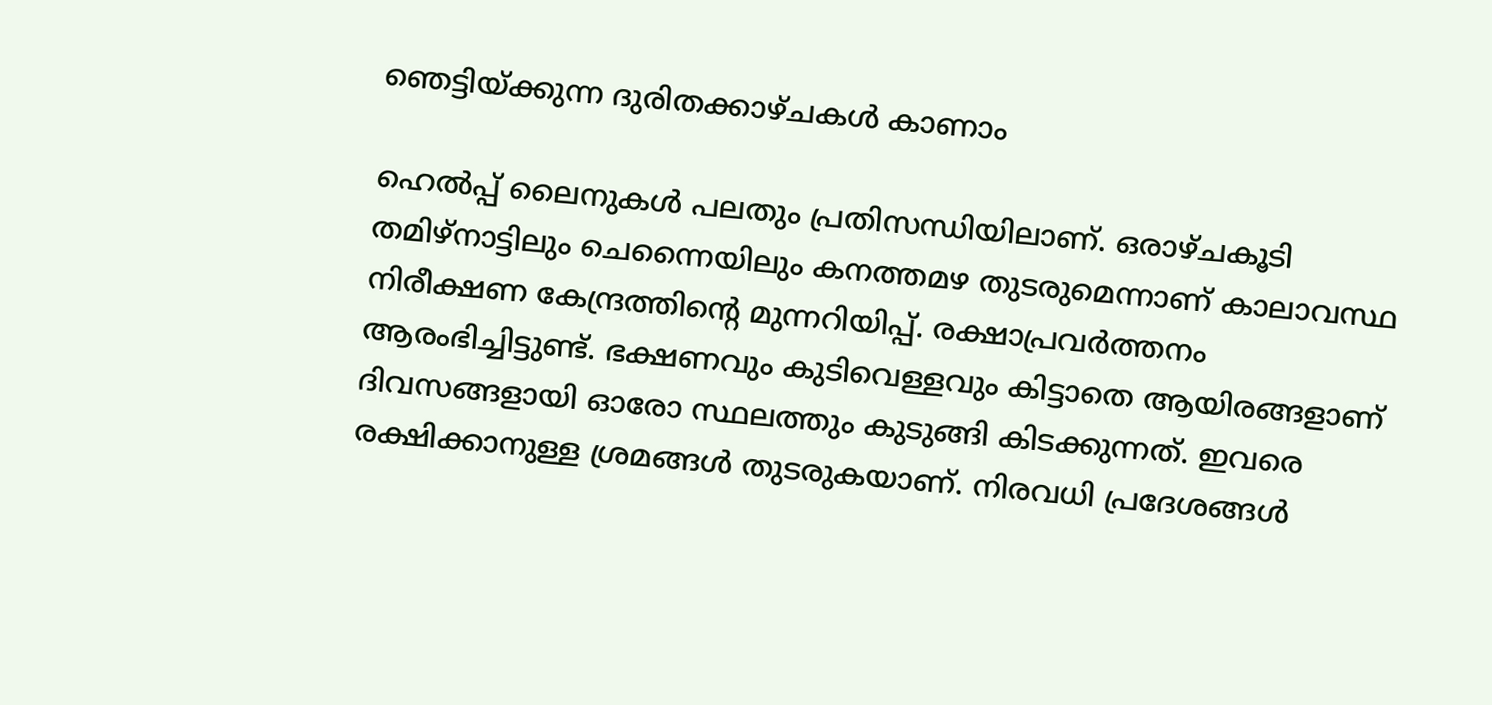ഞെട്ടിയ്ക്കുന്ന ദുരിതക്കാഴ്ചകള്‍ കാണാം

ഹെല്‍പ്പ് ലൈനുകള്‍ പലതും പ്രതിസന്ധിയിലാണ്. ഒരാഴ്ചകൂടി തമിഴ്‌നാട്ടിലും ചെന്നൈയിലും കനത്തമഴ തുടരുമെന്നാണ് കാലാവസ്ഥ നിരീക്ഷണ കേന്ദ്രത്തിന്റെ മുന്നറിയിപ്പ്. രക്ഷാപ്രവര്‍ത്തനം ആരംഭിച്ചിട്ടുണ്ട്. ഭക്ഷണവും കുടിവെള്ളവും കിട്ടാതെ ആയിരങ്ങളാണ് ദിവസങ്ങളായി ഓരോ സ്ഥലത്തും കുടുങ്ങി കിടക്കുന്നത്. ഇവരെ രക്ഷിക്കാനുള്ള ശ്രമങ്ങള്‍ തുടരുകയാണ്. നിരവധി പ്രദേശങ്ങള്‍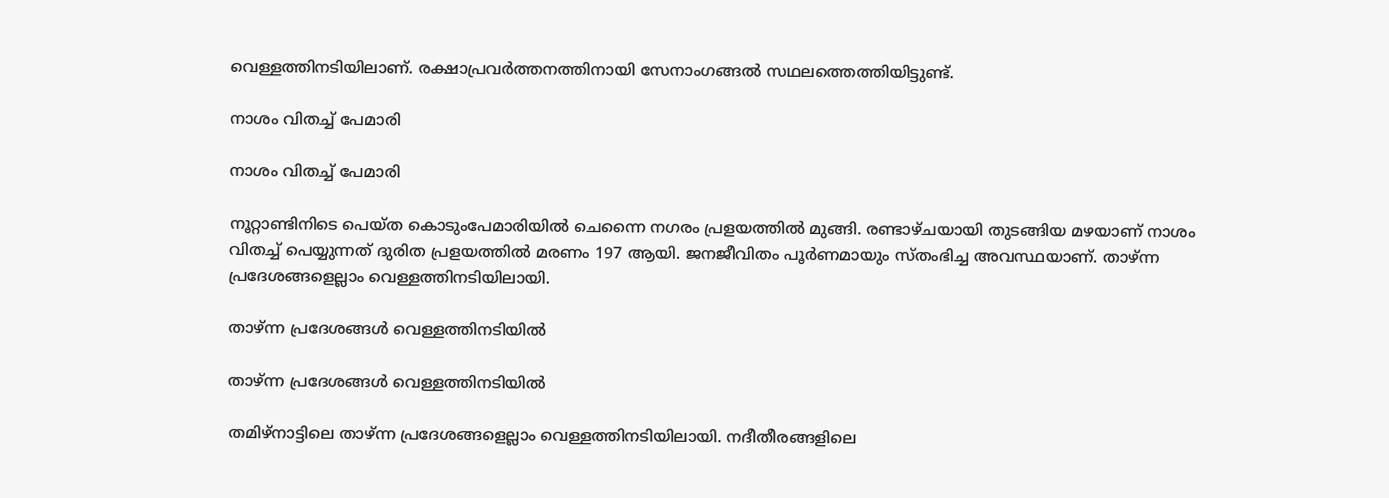വെള്ളത്തിനടിയിലാണ്. രക്ഷാപ്രവര്‍ത്തനത്തിനായി സേനാംഗങ്ങല്‍ സഥലത്തെത്തിയിട്ടുണ്ട്.

നാശം വിതച്ച് പേമാരി

നാശം വിതച്ച് പേമാരി

നൂറ്റാണ്ടിനിടെ പെയ്ത കൊടുംപേമാരിയില്‍ ചെന്നൈ നഗരം പ്രളയത്തില്‍ മുങ്ങി. രണ്ടാഴ്ചയായി തുടങ്ങിയ മഴയാണ് നാശം വിതച്ച് പെയ്യുന്നത് ദുരിത പ്രളയത്തില്‍ മരണം 197 ആയി. ജനജീവിതം പൂര്‍ണമായും സ്തംഭിച്ച അവസ്ഥയാണ്. താഴ്ന്ന പ്രദേശങ്ങളെല്ലാം വെള്ളത്തിനടിയിലായി.

താഴ്ന്ന പ്രദേശങ്ങള്‍ വെള്ളത്തിനടിയില്‍

താഴ്ന്ന പ്രദേശങ്ങള്‍ വെള്ളത്തിനടിയില്‍

തമിഴ്‌നാട്ടിലെ താഴ്ന്ന പ്രദേശങ്ങളെല്ലാം വെള്ളത്തിനടിയിലായി. നദീതീരങ്ങളിലെ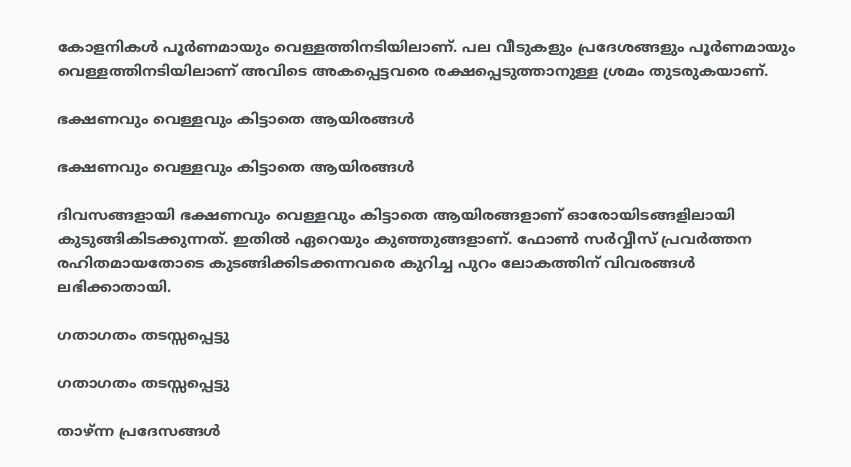കോളനികള്‍ പൂര്‍ണമായും വെള്ളത്തിനടിയിലാണ്. പല വീടുകളും പ്രദേശങ്ങളും പൂര്‍ണമായും വെള്ളത്തിനടിയിലാണ് അവിടെ അകപ്പെട്ടവരെ രക്ഷപ്പെടുത്താനുള്ള ശ്രമം തുടരുകയാണ്.

ഭക്ഷണവും വെള്ളവും കിട്ടാതെ ആയിരങ്ങള്‍

ഭക്ഷണവും വെള്ളവും കിട്ടാതെ ആയിരങ്ങള്‍

ദിവസങ്ങളായി ഭക്ഷണവും വെള്ളവും കിട്ടാതെ ആയിരങ്ങളാണ് ഓരോയിടങ്ങളിലായി കുടുങ്ങികിടക്കുന്നത്. ഇതില്‍ ഏറെയും കുഞ്ഞുങ്ങളാണ്. ഫോണ്‍ സര്‍വ്വീസ് പ്രവര്‍ത്തന രഹിതമായതോടെ കുടങ്ങിക്കിടക്കന്നവരെ കുറിച്ച പുറം ലോകത്തിന് വിവരങ്ങള്‍ ലഭിക്കാതായി.

ഗതാഗതം തടസ്സപ്പെട്ടു

ഗതാഗതം തടസ്സപ്പെട്ടു

താഴ്ന്ന പ്രദേസങ്ങള്‍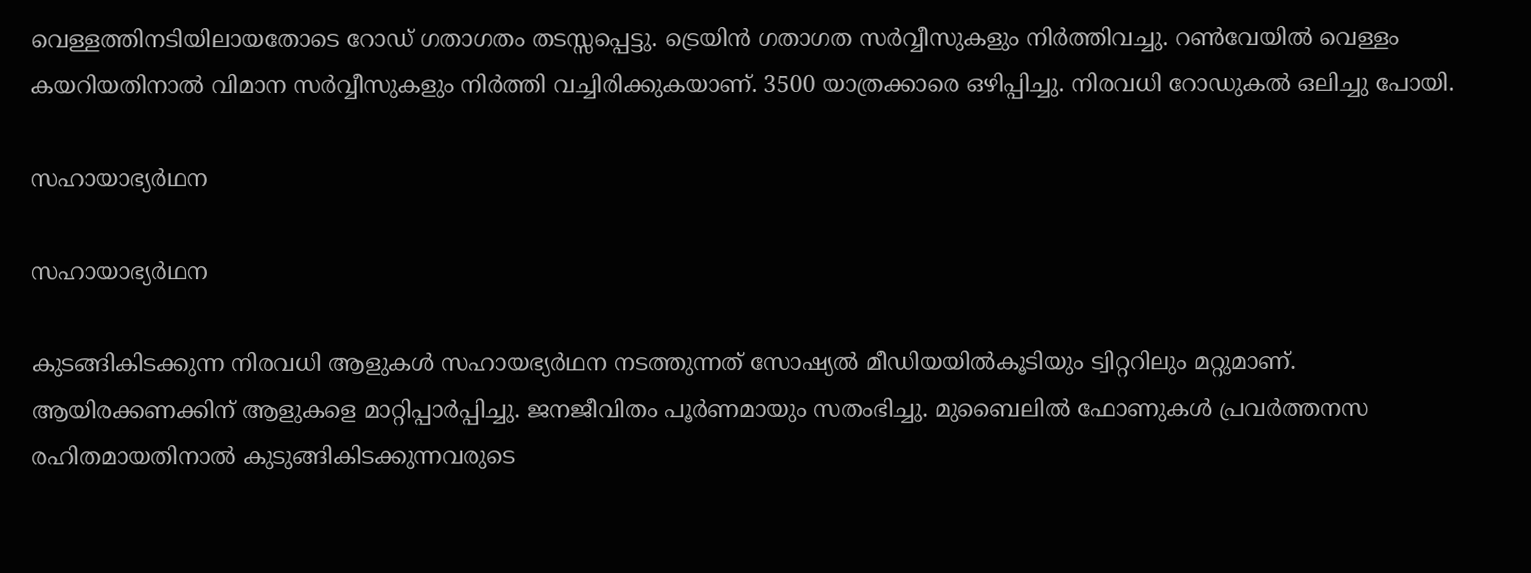വെള്ളത്തിനടിയിലായതോടെ റോഡ് ഗതാഗതം തടസ്സപ്പെട്ടു. ട്രെയിന്‍ ഗതാഗത സര്‍വ്വീസുകളും നിര്‍ത്തിവച്ചു. റണ്‍വേയില്‍ വെള്ളം കയറിയതിനാല്‍ വിമാന സര്‍വ്വീസുകളും നിര്‍ത്തി വച്ചിരിക്കുകയാണ്. 3500 യാത്രക്കാരെ ഒഴിപ്പിച്ചു. നിരവധി റോഡുകല്‍ ഒലിച്ചു പോയി.

സഹായാഭ്യര്‍ഥന

സഹായാഭ്യര്‍ഥന

കുടങ്ങികിടക്കുന്ന നിരവധി ആളുകള്‍ സഹായഭ്യര്‍ഥന നടത്തുന്നത് സോഷ്യല്‍ മീഡിയയില്‍കൂടിയും ട്വിറ്ററിലും മറ്റുമാണ്. ആയിരക്കണക്കിന് ആളുകളെ മാറ്റിപ്പാര്‍പ്പിച്ചു. ജനജീവിതം പൂര്‍ണമായും സതംഭിച്ചു. മുബൈലില്‍ ഫോണുകള്‍ പ്രവര്‍ത്തനസ രഹിതമായതിനാല്‍ കുടുങ്ങികിടക്കുന്നവരുടെ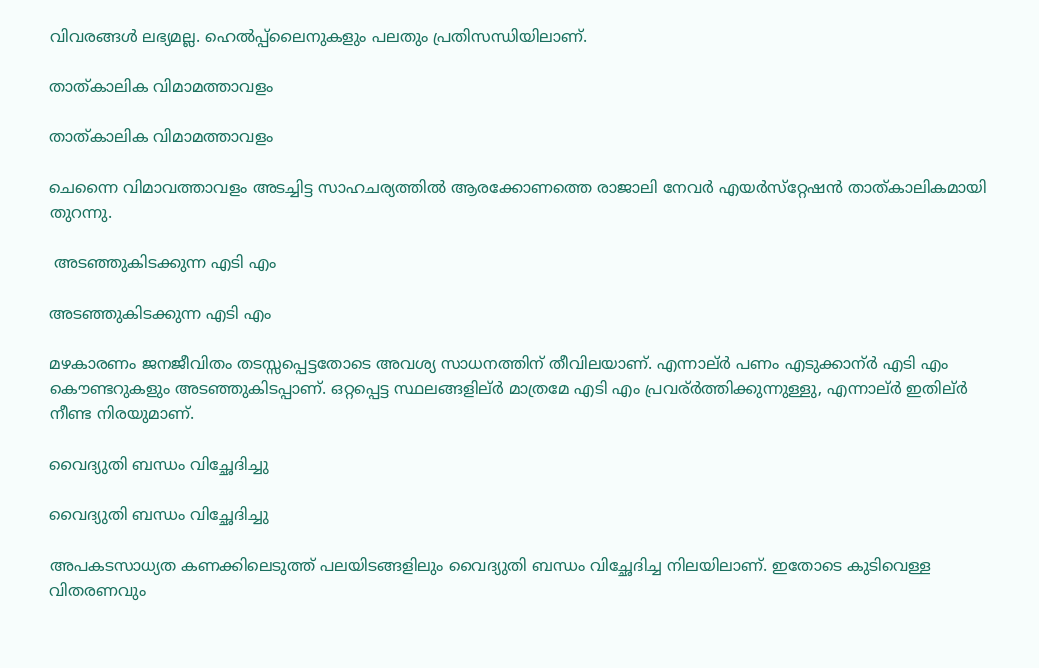വിവരങ്ങള്‍ ലഭ്യമല്ല. ഹെല്‍പ്പ്‌ലൈനുകളും പലതും പ്രതിസന്ധിയിലാണ്.

താത്കാലിക വിമാമത്താവളം

താത്കാലിക വിമാമത്താവളം

ചെന്നൈ വിമാവത്താവളം അടച്ചിട്ട സാഹചര്യത്തില്‍ ആരക്കോണത്തെ രാജാലി നേവര്‍ എയര്‍സ്‌റ്റേഷന്‍ താത്കാലികമായി തുറന്നു.

 അടഞ്ഞുകിടക്കുന്ന എടി എം

അടഞ്ഞുകിടക്കുന്ന എടി എം

മഴകാരണം ജനജീവിതം തടസ്സപ്പെട്ടതോടെ അവശ്യ സാധനത്തിന് തീവിലയാണ്. എന്നാല്ർ പണം എടുക്കാന്ർ എടി എം കൌണ്ടറുകളും അടഞ്ഞുകിടപ്പാണ്. ഒറ്റപ്പെട്ട സ്ഥലങ്ങളില്ർ മാത്രമേ എടി എം പ്രവര്ർത്തിക്കുന്നുള്ളു, എന്നാല്ർ ഇതില്ർ നീണ്ട നിരയുമാണ്.

വൈദ്യുതി ബന്ധം വിച്ഛേദിച്ചു

വൈദ്യുതി ബന്ധം വിച്ഛേദിച്ചു

അപകടസാധ്യത കണക്കിലെടുത്ത് പലയിടങ്ങളിലും വൈദ്യുതി ബന്ധം വിച്ഛേദിച്ച നിലയിലാണ്. ഇതോടെ കുടിവെള്ള വിതരണവും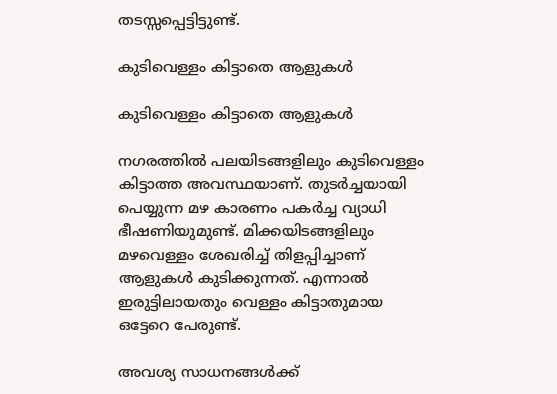തടസ്സപ്പെട്ടിട്ടുണ്ട്.

കുടിവെള്ളം കിട്ടാതെ ആളുകള്‍

കുടിവെള്ളം കിട്ടാതെ ആളുകള്‍

നഗരത്തില്‍ പലയിടങ്ങളിലും കുടിവെള്ളം കിട്ടാത്ത അവസ്ഥയാണ്. തുടര്‍ച്ചയായി പെയ്യുന്ന മഴ കാരണം പകര്‍ച്ച വ്യാധി ഭീഷണിയുമുണ്ട്. മിക്കയിടങ്ങളിലും മഴവെള്ളം ശേഖരിച്ച് തിളപ്പിച്ചാണ് ആളുകള്‍ കുടിക്കുന്നത്. എന്നാല്‍ ഇരുട്ടിലായതും വെള്ളം കിട്ടാതുമായ ഒട്ടേറെ പേരുണ്ട്.

അവശ്യ സാധനങ്ങള്‍ക്ക്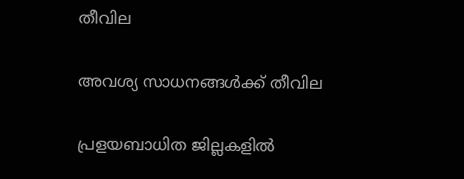തീവില

അവശ്യ സാധനങ്ങള്‍ക്ക് തീവില

പ്രളയബാധിത ജില്ലകളില്‍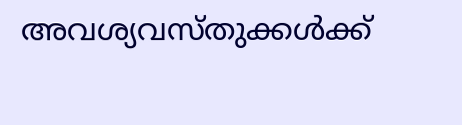അവശ്യവസ്തുക്കള്‍ക്ക്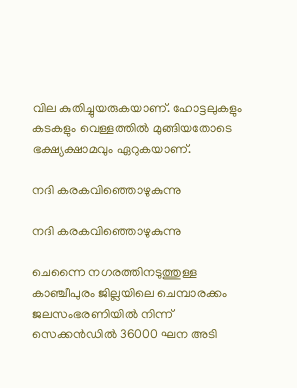വില കുതിച്ചുയരുകയാണ്. ഹോട്ടലുകളും കടകളും വെള്ളത്തില്‍ മുങ്ങിയതോടെ ഭക്ഷ്യക്ഷാമവും ഏറുകയാണ്.

നദി കരകവിഞ്ഞൊഴുകുന്നു

നദി കരകവിഞ്ഞൊഴുകുന്നു

ചെന്നൈ നഗരത്തിനടുത്തുള്ള കാഞ്ചീപുരം ജില്ലയിലെ ചെമ്പാരക്കം ജലസംഭരണിയില്‍ നിന്ന് സെക്കന്‍ഡില്‍ 36000 ഘന അടി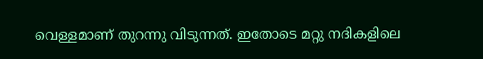വെള്ളമാണ് തുറന്നു വിടുന്നത്. ഇതോടെ മറ്റു നദികളിലെ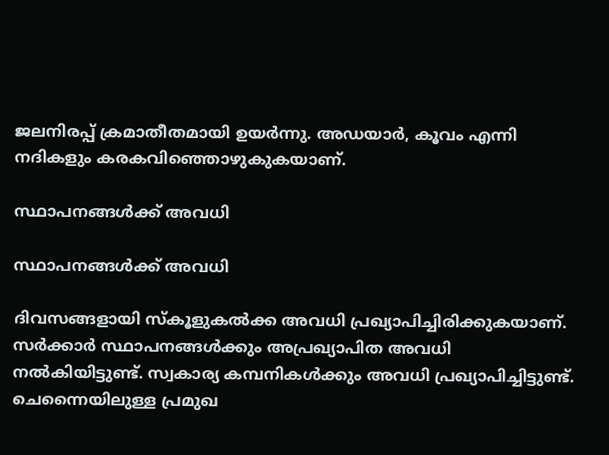ജലനിരപ്പ് ക്രമാതീതമായി ഉയര്‍ന്നു. അഡയാര്‍, കൂവം എന്നി നദികളും കരകവിഞ്ഞൊഴുകുകയാണ്.

സ്ഥാപനങ്ങള്‍ക്ക് അവധി

സ്ഥാപനങ്ങള്‍ക്ക് അവധി

ദിവസങ്ങളായി സ്‌കൂളുകല്‍ക്ക അവധി പ്രഖ്യാപിച്ചിരിക്കുകയാണ്. സര്‍ക്കാര്‍ സ്ഥാപനങ്ങള്‍ക്കും അപ്രഖ്യാപിത അവധി നല്‍കിയിട്ടുണ്ട്. സ്വകാര്യ കമ്പനികള്‍ക്കും അവധി പ്രഖ്യാപിച്ചിട്ടുണ്ട്. ചെന്നൈയിലുള്ള പ്രമുഖ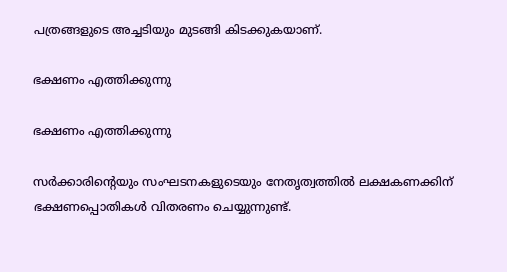പത്രങ്ങളുടെ അച്ചടിയും മുടങ്ങി കിടക്കുകയാണ്.

ഭക്ഷണം എത്തിക്കുന്നു

ഭക്ഷണം എത്തിക്കുന്നു

സര്‍ക്കാരിന്റെയും സംഘടനകളുടെയും നേതൃത്വത്തില്‍ ലക്ഷകണക്കിന് ഭക്ഷണപ്പൊതികള്‍ വിതരണം ചെയ്യുന്നുണ്ട്.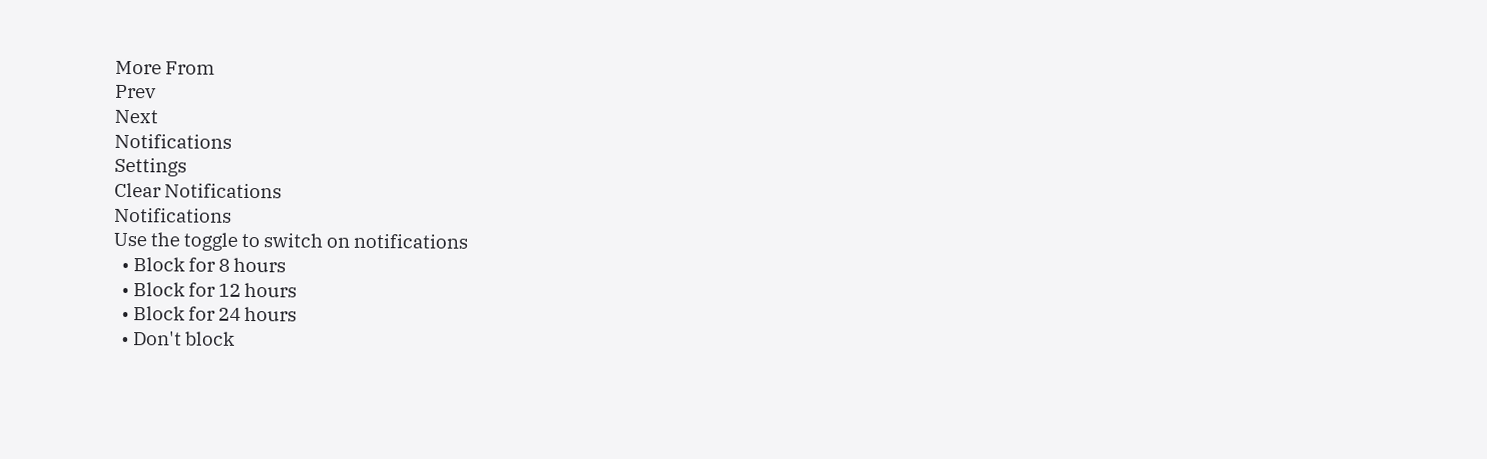More From
Prev
Next
Notifications
Settings
Clear Notifications
Notifications
Use the toggle to switch on notifications
  • Block for 8 hours
  • Block for 12 hours
  • Block for 24 hours
  • Don't block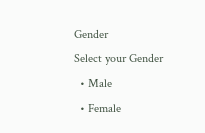Gender
Select your Gender
  • Male
  • Female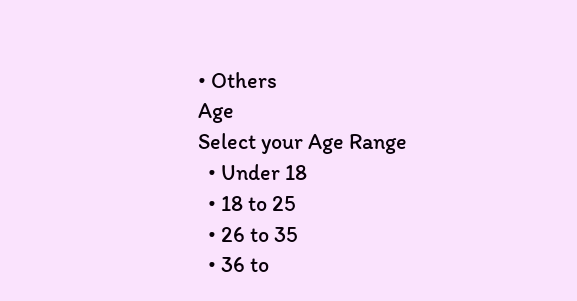• Others
Age
Select your Age Range
  • Under 18
  • 18 to 25
  • 26 to 35
  • 36 to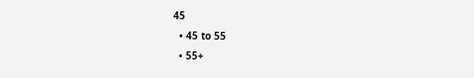45
  • 45 to 55
  • 55+